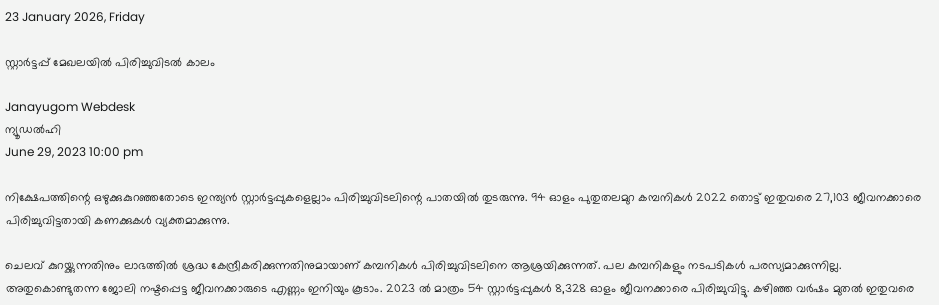23 January 2026, Friday

സ്റ്റാര്‍ട്ടപ്പ് മേഖലയില്‍ പിരിച്ചുവിടല്‍ കാലം

Janayugom Webdesk
ന്യൂഡൽഹി
June 29, 2023 10:00 pm

നിക്ഷേപത്തിന്റെ ഒഴുക്കുകുറഞ്ഞതോടെ ഇന്ത്യന്‍ സ്റ്റാര്‍ട്ടപ്പുകളെല്ലാം പിരിച്ചുവിടലിന്റെ പാതയില്‍ തുടരുന്നു. 94 ഓളം പുതുതലമുറ കമ്പനികള്‍ 2022 തൊട്ട് ഇതുവരെ 27,103 ജീവനക്കാരെ പിരിച്ചുവിട്ടതായി കണക്കുകള്‍ വ്യക്തമാക്കുന്നു.

ചെലവ് കുറയ്ക്കുന്നതിനും ലാഭത്തില്‍ ശ്രദ്ധ കേന്ദ്രീകരിക്കുന്നതിനുമായാണ് കമ്പനികള്‍ പിരിച്ചുവിടലിനെ ആശ്രയിക്കുന്നത്. പല കമ്പനികളും നടപടികള്‍ പരസ്യമാക്കുന്നില്ല. അതുകൊണ്ടുതന്ന ജോലി നഷ്ടപ്പെട്ട ജീവനക്കാരുടെ എണ്ണം ഇനിയും കൂടാം. 2023 ല്‍ മാത്രം 54 സ്റ്റാര്‍ട്ടപ്പുകള്‍ 8,328 ഓളം ജീവനക്കാരെ പിരിച്ചുവിട്ടു. കഴിഞ്ഞ വര്‍ഷം മുതല്‍ ഇതുവരെ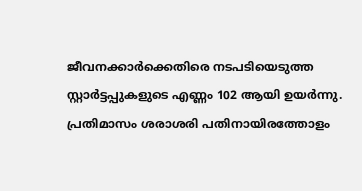ജീവനക്കാര്‍ക്കെതിരെ നടപടിയെടുത്ത സ്റ്റാര്‍ട്ടപ്പുകളുടെ എണ്ണം 102 ആയി ഉയര്‍ന്നു. പ്രതിമാസം ശരാശരി പതിനായിരത്തോളം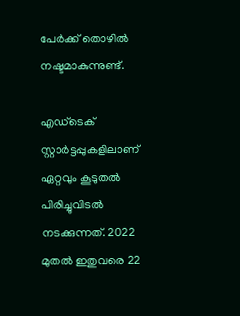പേര്‍ക്ക് തൊഴില്‍ നഷ്ടമാകുന്നുണ്ട്.

എഡ്‌ടെക് സ്റ്റാര്‍ട്ടപ്പുകളിലാണ് ഏറ്റവും കൂടുതല്‍ പിരിച്ചുവിടല്‍ നടക്കുന്നത്. 2022 മുതല്‍ ഇതുവരെ 22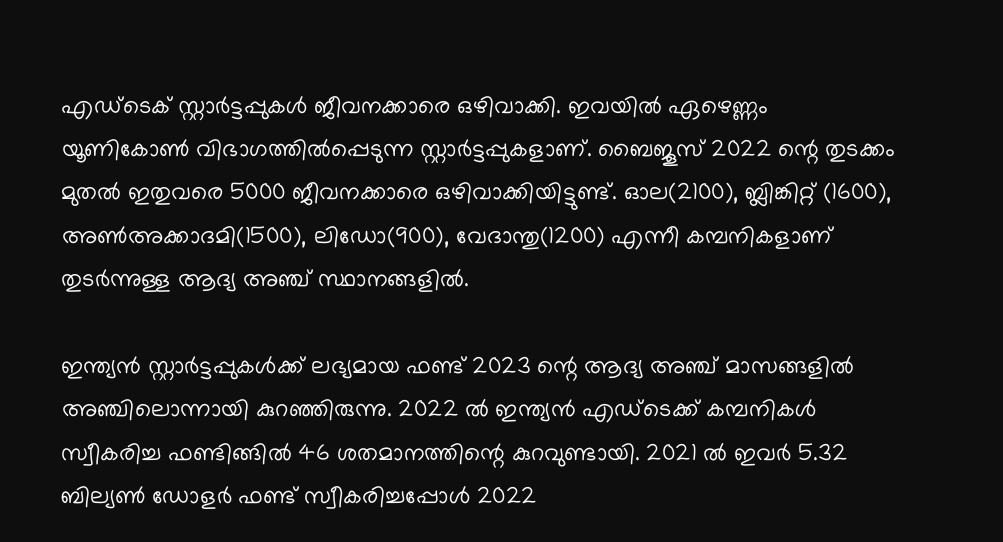എഡ്ടെക് സ്റ്റാര്‍ട്ടപ്പുകള്‍ ജീവനക്കാരെ ഒഴിവാക്കി. ഇവയില്‍ ഏഴെണ്ണം യൂണികോണ്‍ വിഭാഗത്തില്‍പ്പെടുന്ന സ്റ്റാര്‍ട്ടപ്പുകളാണ്. ബൈജൂസ് 2022 ന്റെ തുടക്കം മുതല്‍ ഇതുവരെ 5000 ജീവനക്കാരെ ഒഴിവാക്കിയിട്ടുണ്ട്. ഓല(2100), ബ്ലിങ്കിറ്റ് (1600), അണ്‍അക്കാദമി(1500), ലിഡോ(900), വേദാന്തു(1200) എന്നീ കമ്പനികളാണ് തുടര്‍ന്നുള്ള ആദ്യ അഞ്ച് സ്ഥാനങ്ങളില്‍.

ഇന്ത്യന്‍ സ്റ്റാര്‍ട്ടപ്പുകള്‍ക്ക് ലഭ്യമായ ഫണ്ട് 2023 ന്റെ ആദ്യ അഞ്ച് മാസങ്ങളില്‍ അഞ്ചിലൊന്നായി കുറഞ്ഞിരുന്നു. 2022 ല്‍ ഇന്ത്യന്‍ എഡ്‌ടെക്ക് കമ്പനികള്‍ സ്വീകരിച്ച ഫണ്ടിങ്ങില്‍ 46 ശതമാനത്തിന്റെ കുറവുണ്ടായി. 2021 ല്‍ ഇവര്‍ 5.32 ബില്യണ്‍ ഡോളര്‍ ഫണ്ട് സ്വീകരിച്ചപ്പോള്‍ 2022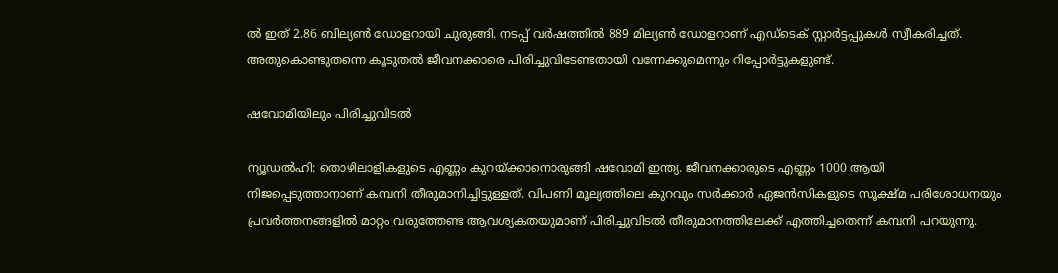ല്‍ ഇത് 2.86 ബില്യണ്‍ ഡോളറായി ചുരുങ്ങി. നടപ്പ് വര്‍ഷത്തില്‍ 889 മില്യണ്‍ ഡോളറാണ് എഡ്‌ടെക് സ്റ്റാര്‍ട്ടപ്പുകള്‍ സ്വീകരിച്ചത്. അതുകൊണ്ടുതന്നെ കൂടുതല്‍ ജീവനക്കാരെ പിരിച്ചുവിടേണ്ടതായി വന്നേക്കുമെന്നും റിപ്പോര്‍ട്ടുകളുണ്ട്.

ഷവോമിയിലും പിരിച്ചുവിടല്‍

ന്യൂഡല്‍ഹി: തൊഴിലാളികളുടെ എണ്ണം കുറയ്ക്കാനൊരുങ്ങി ഷവോമി ഇന്ത്യ. ജീവനക്കാരുടെ എണ്ണം 1000 ആയി നിജപ്പെടുത്താനാണ് കമ്പനി തീരുമാനിച്ചിട്ടുള്ളത്. വിപണി മൂല്യത്തിലെ കുറവും സര്‍ക്കാര്‍ ഏജൻസികളുടെ സൂക്ഷ്മ പരിശോധനയും പ്രവര്‍ത്തനങ്ങളില്‍ മാറ്റം വരുത്തേണ്ട ആവശ്യകതയുമാണ് പിരിച്ചുവിടല്‍ തീരുമാനത്തിലേക്ക് എത്തിച്ചതെന്ന് കമ്പനി പറയുന്നു.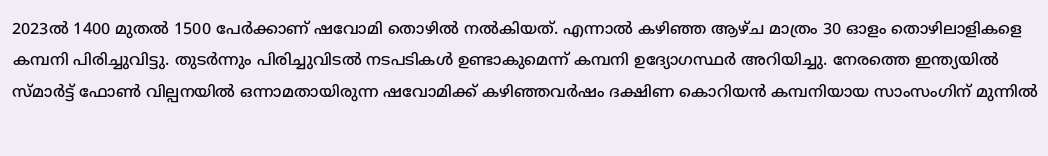2023ല്‍ 1400 മുതല്‍ 1500 പേര്‍ക്കാണ് ഷവോമി തൊഴില്‍ നല്‍കിയത്. എന്നാല്‍ കഴിഞ്ഞ ആഴ്ച മാത്രം 30 ഓളം തൊഴിലാളികളെ കമ്പനി പിരിച്ചുവിട്ടു. തുടര്‍ന്നും പിരിച്ചുവിടല്‍ നടപടികള്‍ ഉണ്ടാകുമെന്ന് കമ്പനി ഉദ്യോഗസ്ഥര്‍ അറിയിച്ചു. നേരത്തെ ഇന്ത്യയില്‍ സ്മാര്‍ട്ട് ഫോണ്‍ വില്പനയില്‍ ഒന്നാമതായിരുന്ന ഷവോമിക്ക് കഴിഞ്ഞവര്‍ഷം ദക്ഷിണ കൊറിയന്‍ കമ്പനിയായ സാംസംഗിന് മുന്നില്‍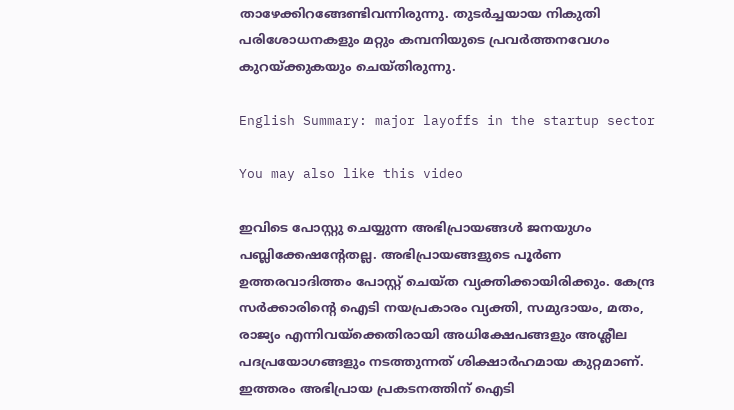താഴേക്കിറങ്ങേണ്ടിവന്നിരുന്നു. തുടര്‍ച്ചയായ നികുതി പരിശോധനകളും മറ്റും കമ്പനിയുടെ പ്രവര്‍ത്തനവേഗം കുറയ്ക്കുകയും ചെയ്തിരുന്നു.

English Summary: major layoffs in the startup sector

You may also like this video

ഇവിടെ പോസ്റ്റു ചെയ്യുന്ന അഭിപ്രായങ്ങള്‍ ജനയുഗം പബ്ലിക്കേഷന്റേതല്ല. അഭിപ്രായങ്ങളുടെ പൂര്‍ണ ഉത്തരവാദിത്തം പോസ്റ്റ് ചെയ്ത വ്യക്തിക്കായിരിക്കും. കേന്ദ്ര സര്‍ക്കാരിന്റെ ഐടി നയപ്രകാരം വ്യക്തി, സമുദായം, മതം, രാജ്യം എന്നിവയ്‌ക്കെതിരായി അധിക്ഷേപങ്ങളും അശ്ലീല പദപ്രയോഗങ്ങളും നടത്തുന്നത് ശിക്ഷാര്‍ഹമായ കുറ്റമാണ്. ഇത്തരം അഭിപ്രായ പ്രകടനത്തിന് ഐടി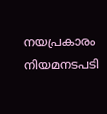നയപ്രകാരം നിയമനടപടി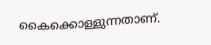കൈക്കൊള്ളുന്നതാണ്.